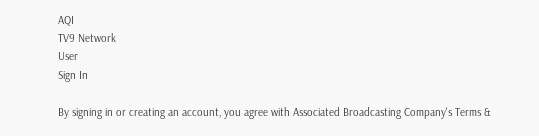AQI
TV9 Network
User
Sign In

By signing in or creating an account, you agree with Associated Broadcasting Company's Terms &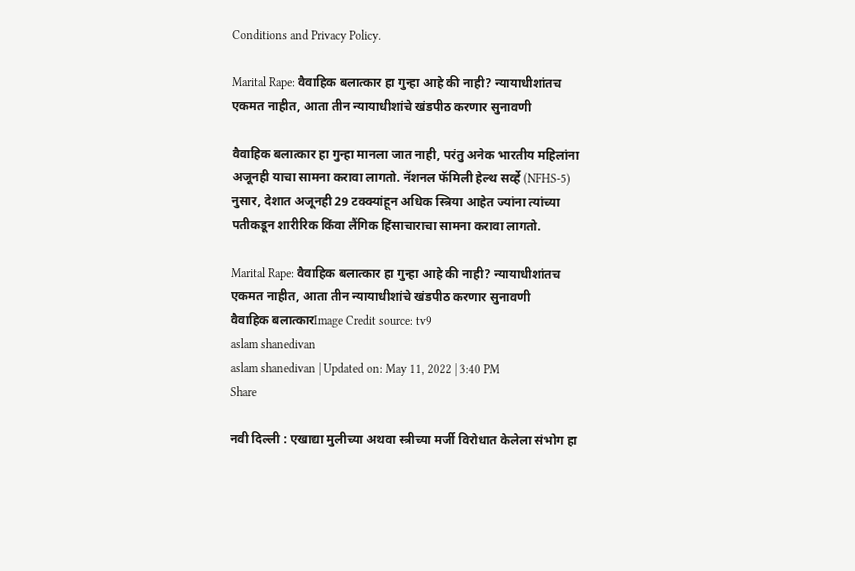Conditions and Privacy Policy.

Marital Rape: वैवाहिक बलात्कार हा गुन्हा आहे की नाही? न्यायाधीशांतच एकमत नाहीत, आता तीन न्यायाधीशांचे खंडपीठ करणार सुनावणी

वैवाहिक बलात्कार हा गुन्हा मानला जात नाही, परंतु अनेक भारतीय महिलांना अजूनही याचा सामना करावा लागतो. नॅशनल फॅमिली हेल्थ सर्व्हे (NFHS-5) नुसार, देशात अजूनही 29 टक्क्यांहून अधिक स्त्रिया आहेत ज्यांना त्यांच्या पतीकडून शारीरिक किंवा लैंगिक हिंसाचाराचा सामना करावा लागतो.

Marital Rape: वैवाहिक बलात्कार हा गुन्हा आहे की नाही? न्यायाधीशांतच एकमत नाहीत, आता तीन न्यायाधीशांचे खंडपीठ करणार सुनावणी
वैवाहिक बलात्कारImage Credit source: tv9
aslam shanedivan
aslam shanedivan | Updated on: May 11, 2022 | 3:40 PM
Share

नवी दिल्ली : एखाद्या मुलीच्या अथवा स्त्रीच्या मर्जी विरोधात केलेला संभोग हा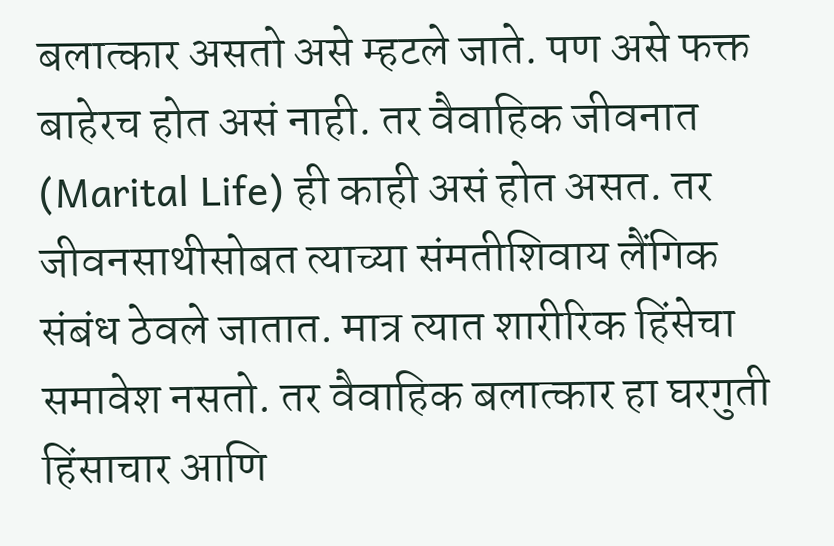बलात्कार असतो असे म्हटले जाते. पण असे फक्त बाहेरच होत असं नाही. तर वैवाहिक जीवनात (Marital Life) ही काही असं होत असत. तर जीवनसाथीसोबत त्याच्या संमतीशिवाय लैंगिक संबंध ठेवले जातात. मात्र त्यात शारीरिक हिंसेचा समावेश नसतो. तर वैवाहिक बलात्कार हा घरगुती हिंसाचार आणि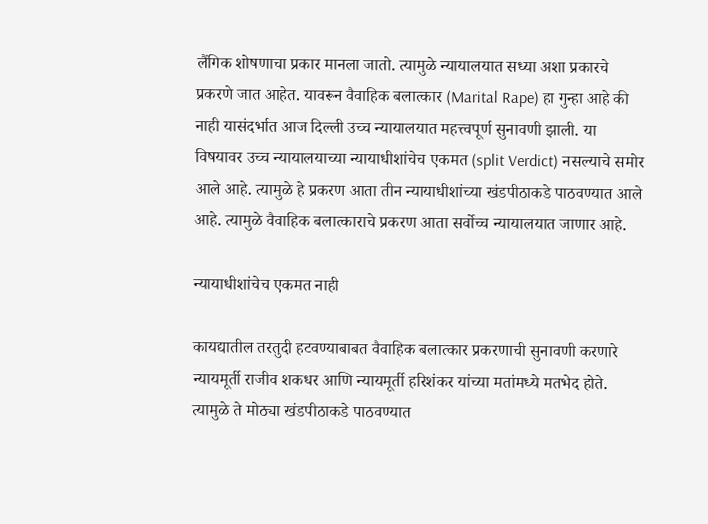लैंगिक शोषणाचा प्रकार मानला जातो. त्यामुळे न्यायालयात सध्या अशा प्रकारचे प्रकरणे जात आहेत. यावरून वैवाहिक बलात्कार (Marital Rape) हा गुन्हा आहे की नाही यासंदर्भात आज दिल्ली उच्च न्यायालयात महत्त्वपूर्ण सुनावणी झाली. या विषयावर उच्च न्यायालयाच्या न्यायाधीशांचेच एकमत (split Verdict) नसल्याचे समोर आले आहे. त्यामुळे हे प्रकरण आता तीन न्यायाधीशांच्या खंडपीठाकडे पाठवण्यात आले आहे. त्यामुळे वैवाहिक बलात्काराचे प्रकरण आता सर्वोच्च न्यायालयात जाणार आहे.

न्यायाधीशांचेच एकमत नाही

कायद्यातील तरतुदी हटवण्याबाबत वैवाहिक बलात्कार प्रकरणाची सुनावणी करणारे न्यायमूर्ती राजीव शकधर आणि न्यायमूर्ती हरिशंकर यांच्या मतांमध्ये मतभेद होते. त्यामुळे ते मोठ्या खंडपीठाकडे पाठवण्यात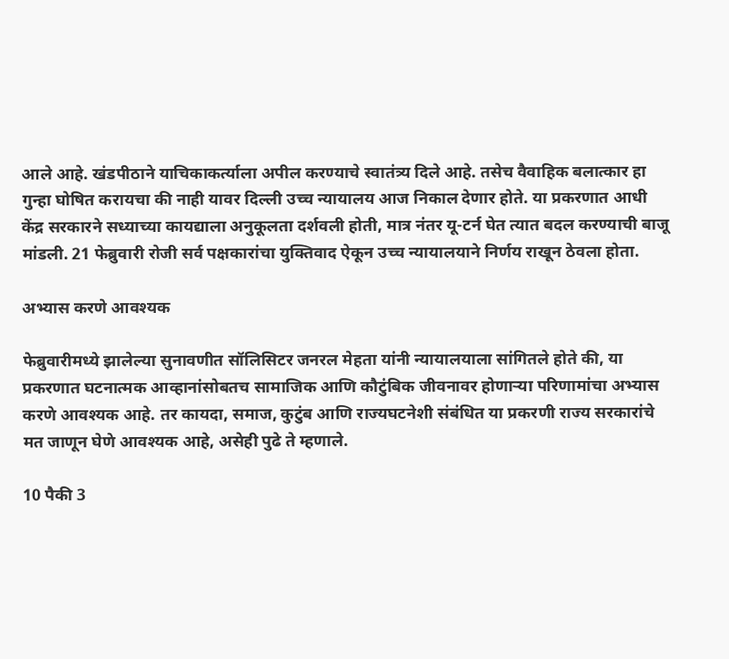आले आहे. खंडपीठाने याचिकाकर्त्याला अपील करण्याचे स्वातंत्र्य दिले आहे. तसेच वैवाहिक बलात्कार हा गुन्हा घोषित करायचा की नाही यावर दिल्ली उच्च न्यायालय आज निकाल देणार होते. या प्रकरणात आधी केंद्र सरकारने सध्याच्या कायद्याला अनुकूलता दर्शवली होती, मात्र नंतर यू-टर्न घेत त्यात बदल करण्याची बाजू मांडली. 21 फेब्रुवारी रोजी सर्व पक्षकारांचा युक्तिवाद ऐकून उच्च न्यायालयाने निर्णय राखून ठेवला होता.

अभ्यास करणे आवश्यक

फेब्रुवारीमध्ये झालेल्या सुनावणीत सॉलिसिटर जनरल मेहता यांनी न्यायालयाला सांगितले होते की, या प्रकरणात घटनात्मक आव्हानांसोबतच सामाजिक आणि कौटुंबिक जीवनावर होणाऱ्या परिणामांचा अभ्यास करणे आवश्यक आहे. तर कायदा, समाज, कुटुंब आणि राज्यघटनेशी संबंधित या प्रकरणी राज्य सरकारांचे मत जाणून घेणे आवश्यक आहे, असेही पुढे ते म्हणाले.

10 पैकी 3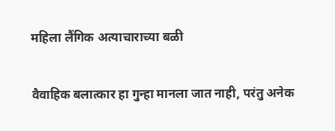महिला लैंगिक अत्याचाराच्या बळी

वैवाहिक बलात्कार हा गुन्हा मानला जात नाही, परंतु अनेक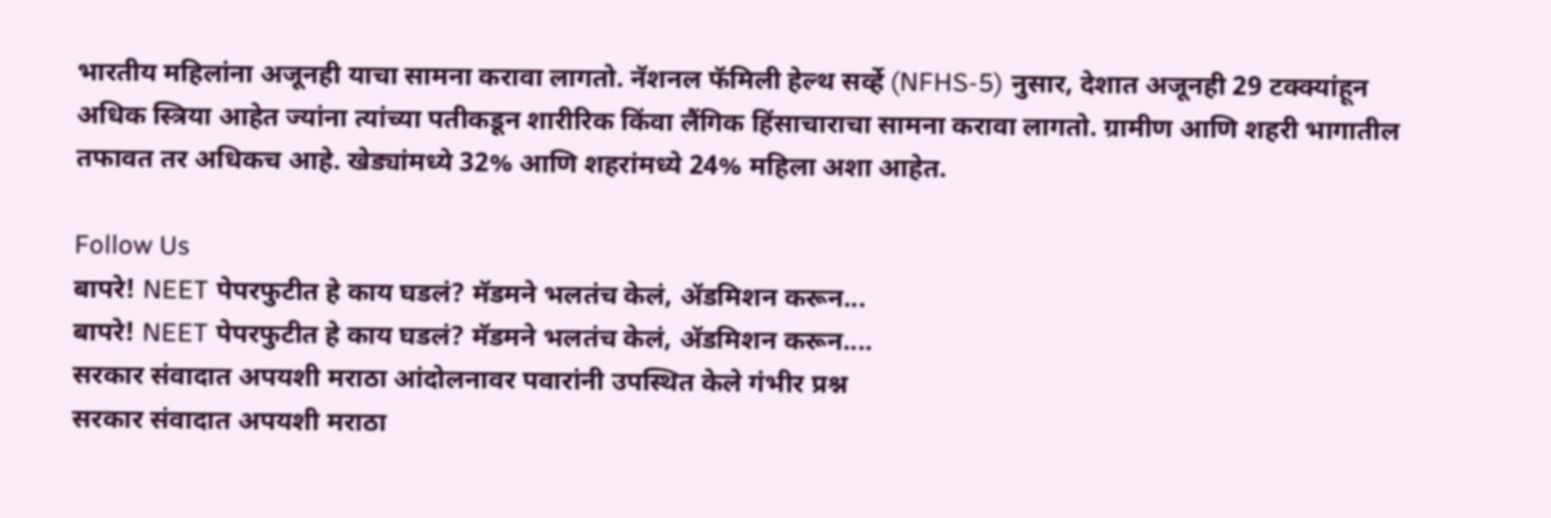भारतीय महिलांना अजूनही याचा सामना करावा लागतो. नॅशनल फॅमिली हेल्थ सर्व्हे (NFHS-5) नुसार, देशात अजूनही 29 टक्क्यांहून अधिक स्त्रिया आहेत ज्यांना त्यांच्या पतीकडून शारीरिक किंवा लैंगिक हिंसाचाराचा सामना करावा लागतो. ग्रामीण आणि शहरी भागातील तफावत तर अधिकच आहे. खेड्यांमध्ये 32% आणि शहरांमध्ये 24% महिला अशा आहेत.

Follow Us
बापरे! NEET पेपरफुटीत हे काय घडलं? मॅडमने भलतंच केलं, ॲडमिशन करून...
बापरे! NEET पेपरफुटीत हे काय घडलं? मॅडमने भलतंच केलं, ॲडमिशन करून....
सरकार संवादात अपयशी मराठा आंदोलनावर पवारांनी उपस्थित केले गंभीर प्रश्न
सरकार संवादात अपयशी मराठा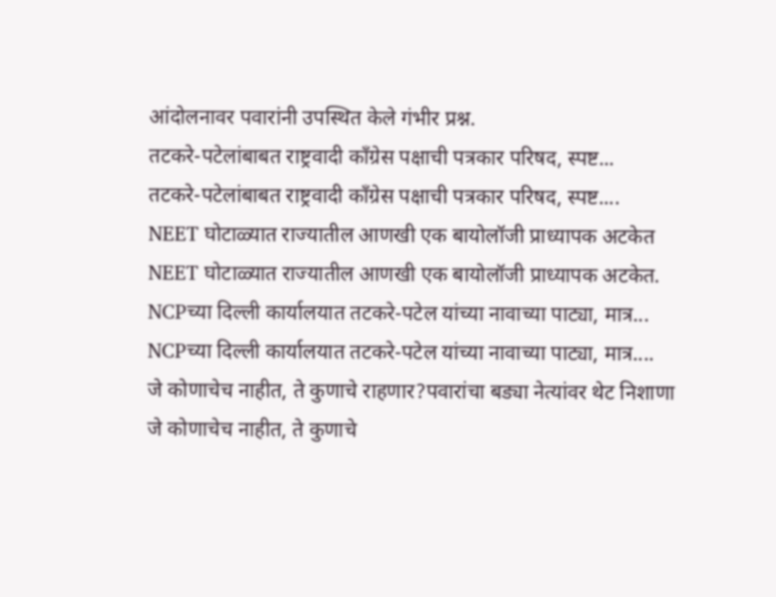आंदोलनावर पवारांनी उपस्थित केले गंभीर प्रश्न.
तटकरे-पटेलांबाबत राष्ट्रवादी कॉंग्रेस पक्षाची पत्रकार परिषद, स्पष्ट...
तटकरे-पटेलांबाबत राष्ट्रवादी कॉंग्रेस पक्षाची पत्रकार परिषद, स्पष्ट....
NEET घोटाळ्यात राज्यातील आणखी एक बायोलॉजी प्राध्यापक अटकेत
NEET घोटाळ्यात राज्यातील आणखी एक बायोलॉजी प्राध्यापक अटकेत.
NCPच्या दिल्ली कार्यालयात तटकरे-पटेल यांच्या नावाच्या पाट्या, मात्र...
NCPच्या दिल्ली कार्यालयात तटकरे-पटेल यांच्या नावाच्या पाट्या, मात्र....
जे कोणाचेच नाहीत, ते कुणाचे राहणार?पवारांचा बड्या नेत्यांवर थेट निशाणा
जे कोणाचेच नाहीत, ते कुणाचे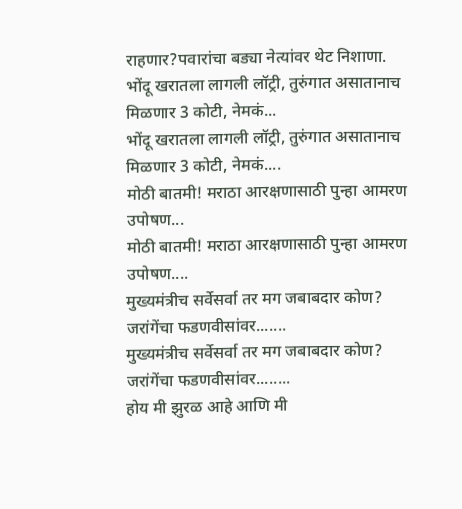राहणार?पवारांचा बड्या नेत्यांवर थेट निशाणा.
भोंदू खरातला लागली लॉट्री, तुरुंगात असातानाच मिळणार 3 कोटी, नेमकं...
भोंदू खरातला लागली लॉट्री, तुरुंगात असातानाच मिळणार 3 कोटी, नेमकं....
मोठी बातमी! मराठा आरक्षणासाठी पुन्हा आमरण उपोषण...
मोठी बातमी! मराठा आरक्षणासाठी पुन्हा आमरण उपोषण....
मुख्यमंत्रीच सर्वेसर्वा तर मग जबाबदार कोण? जरांगेंचा फडणवीसांवर.......
मुख्यमंत्रीच सर्वेसर्वा तर मग जबाबदार कोण? जरांगेंचा फडणवीसांवर........
होय मी झुरळ आहे आणि मी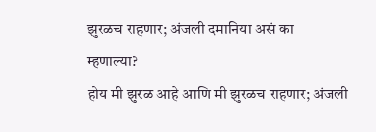झुरळच राहणार; अंजली दमानिया असं का म्हणाल्या?
होय मी झुरळ आहे आणि मी झुरळच राहणार; अंजली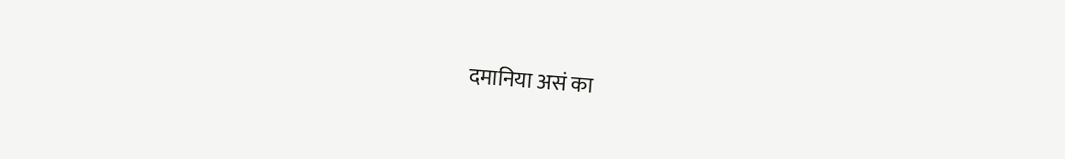दमानिया असं का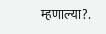म्हणाल्या?.